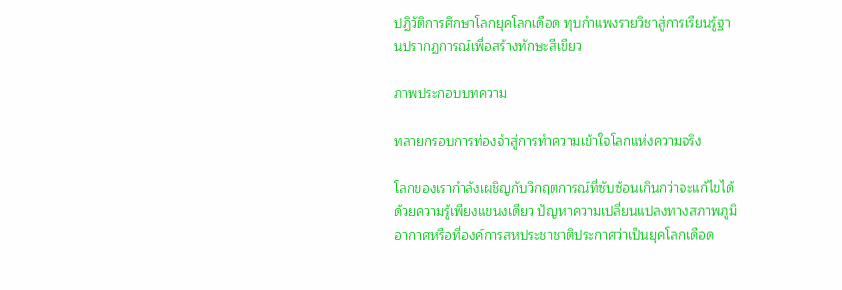ปฏิวัติการศึกษาโลกยุคโลกเดือด ทุบกำแพงรายวิชาสู่การเรียนรู้ฐานปรากฏการณ์เพื่อสร้างทักษะสีเขียว

ภาพประกอบบทความ

ทลายกรอบการท่องจำสู่การทำความเข้าใจโลกแห่งความจริง

โลกของเรากำลังเผชิญกับวิกฤตการณ์ที่ซับซ้อนเกินกว่าจะแก้ไขได้ด้วยความรู้เพียงแขนงเดียว ปัญหาความเปลี่ยนแปลงทางสภาพภูมิอากาศหรือที่องค์การสหประชาชาติประกาศว่าเป็นยุคโลกเดือด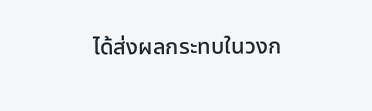ได้ส่งผลกระทบในวงก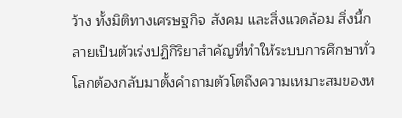ว้าง ทั้งมิติทางเศรษฐกิจ สังคม และสิ่งแวดล้อม สิ่งนี้กลายเป็นตัวเร่งปฏิกิริยาสำคัญที่ทำให้ระบบการศึกษาทั่วโลกต้องกลับมาตั้งคำถามตัวโตถึงความเหมาะสมของห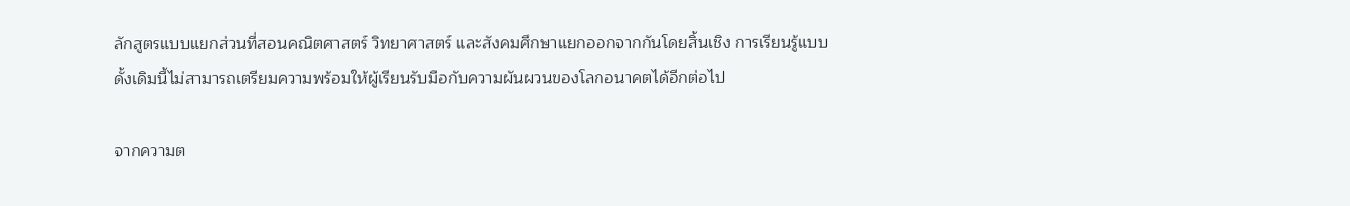ลักสูตรแบบแยกส่วนที่สอนคณิตศาสตร์ วิทยาศาสตร์ และสังคมศึกษาแยกออกจากกันโดยสิ้นเชิง การเรียนรู้แบบดั้งเดิมนี้ไม่สามารถเตรียมความพร้อมให้ผู้เรียนรับมือกับความผันผวนของโลกอนาคตได้อีกต่อไป

จากความต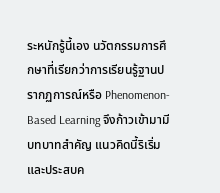ระหนักรู้นี้เอง นวัตกรรมการศึกษาที่เรียกว่าการเรียนรู้ฐานปรากฏการณ์หรือ Phenomenon-Based Learning จึงก้าวเข้ามามีบทบาทสำคัญ แนวคิดนี้ริเริ่มและประสบค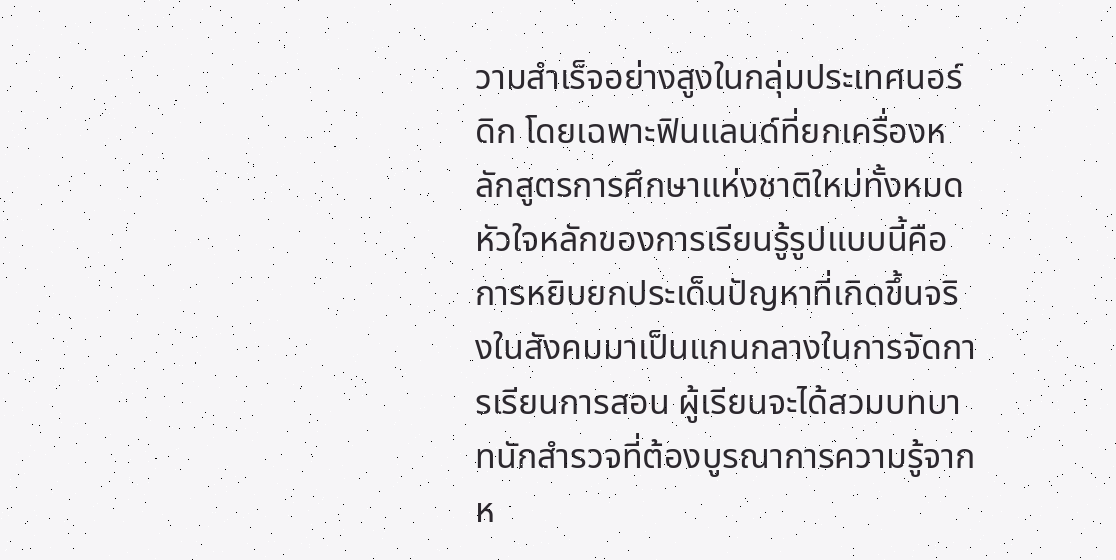วามสำเร็จอย่างสูงในกลุ่มประเทศนอร์ดิก โดยเฉพาะฟินแลนด์ที่ยกเครื่องหลักสูตรการศึกษาแห่งชาติใหม่ทั้งหมด หัวใจหลักของการเรียนรู้รูปแบบนี้คือการหยิบยกประเด็นปัญหาที่เกิดขึ้นจริงในสังคมมาเป็นแกนกลางในการจัดการเรียนการสอน ผู้เรียนจะได้สวมบทบาทนักสำรวจที่ต้องบูรณาการความรู้จากห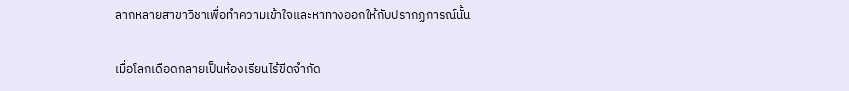ลากหลายสาขาวิชาเพื่อทำความเข้าใจและหาทางออกให้กับปรากฏการณ์นั้น

เมื่อโลกเดือดกลายเป็นห้องเรียนไร้ขีดจำกัด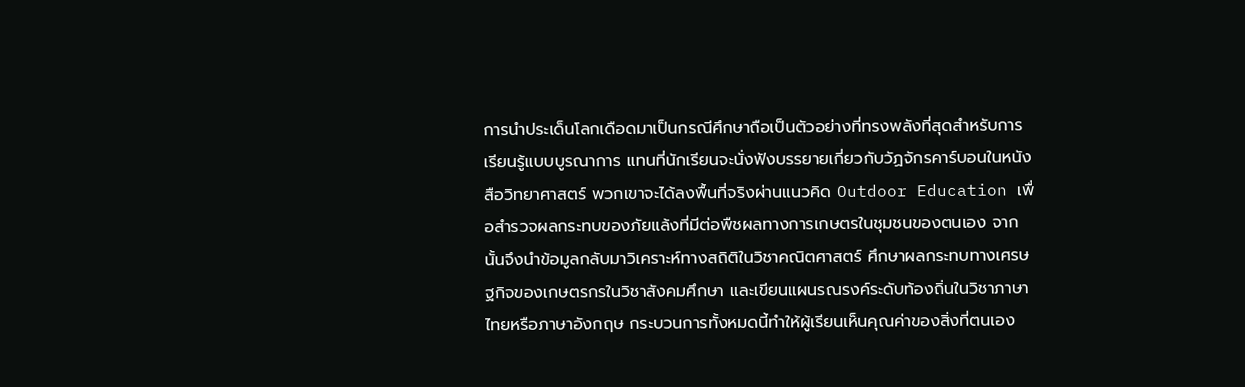การนำประเด็นโลกเดือดมาเป็นกรณีศึกษาถือเป็นตัวอย่างที่ทรงพลังที่สุดสำหรับการเรียนรู้แบบบูรณาการ แทนที่นักเรียนจะนั่งฟังบรรยายเกี่ยวกับวัฏจักรคาร์บอนในหนังสือวิทยาศาสตร์ พวกเขาจะได้ลงพื้นที่จริงผ่านแนวคิด Outdoor Education เพื่อสำรวจผลกระทบของภัยแล้งที่มีต่อพืชผลทางการเกษตรในชุมชนของตนเอง จากนั้นจึงนำข้อมูลกลับมาวิเคราะห์ทางสถิติในวิชาคณิตศาสตร์ ศึกษาผลกระทบทางเศรษฐกิจของเกษตรกรในวิชาสังคมศึกษา และเขียนแผนรณรงค์ระดับท้องถิ่นในวิชาภาษาไทยหรือภาษาอังกฤษ กระบวนการทั้งหมดนี้ทำให้ผู้เรียนเห็นคุณค่าของสิ่งที่ตนเอง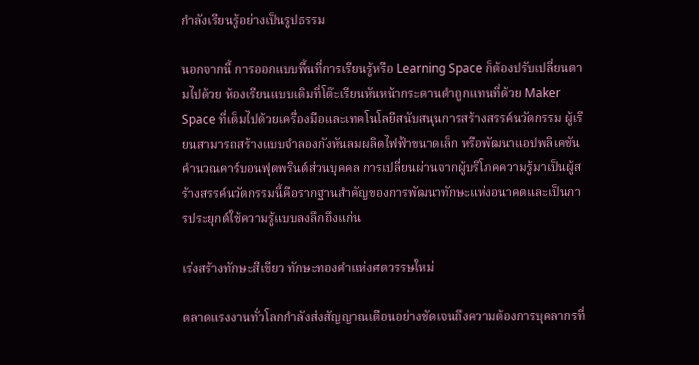กำลังเรียนรู้อย่างเป็นรูปธรรม

นอกจากนี้ การออกแบบพื้นที่การเรียนรู้หรือ Learning Space ก็ต้องปรับเปลี่ยนตามไปด้วย ห้องเรียนแบบเดิมที่โต๊ะเรียนหันหน้ากระดานดำถูกแทนที่ด้วย Maker Space ที่เต็มไปด้วยเครื่องมือและเทคโนโลยีสนับสนุนการสร้างสรรค์นวัตกรรม ผู้เรียนสามารถสร้างแบบจำลองกังหันลมผลิตไฟฟ้าขนาดเล็ก หรือพัฒนาแอปพลิเคชันคำนวณคาร์บอนฟุตพรินต์ส่วนบุคคล การเปลี่ยนผ่านจากผู้บริโภคความรู้มาเป็นผู้สร้างสรรค์นวัตกรรมนี้คือรากฐานสำคัญของการพัฒนาทักษะแห่งอนาคตและเป็นการประยุกต์ใช้ความรู้แบบลงลึกถึงแก่น

เร่งสร้างทักษะสีเขียว ทักษะทองคำแห่งศตวรรษใหม่

ตลาดแรงงานทั่วโลกกำลังส่งสัญญาณเตือนอย่างชัดเจนถึงความต้องการบุคลากรที่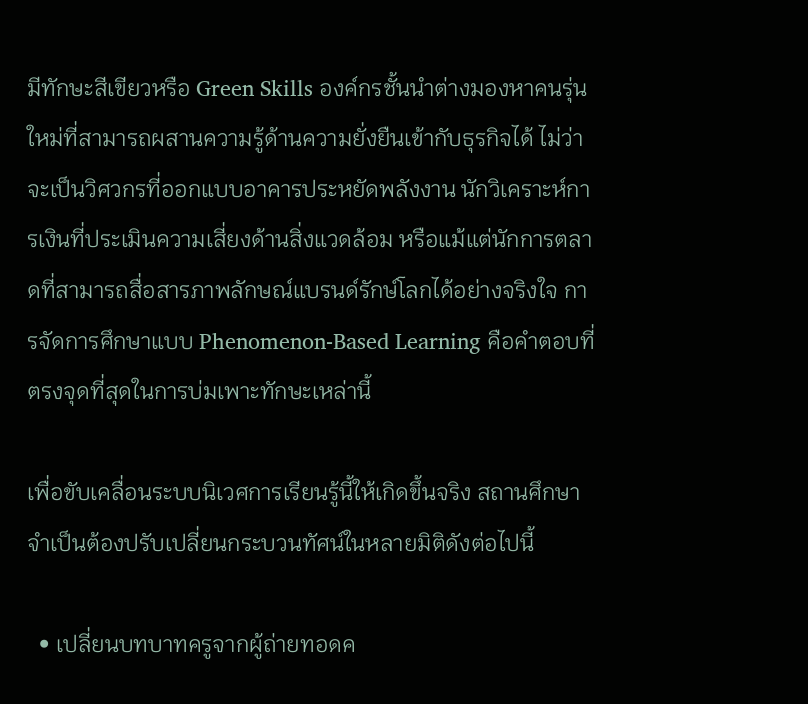มีทักษะสีเขียวหรือ Green Skills องค์กรชั้นนำต่างมองหาคนรุ่นใหม่ที่สามารถผสานความรู้ด้านความยั่งยืนเข้ากับธุรกิจได้ ไม่ว่าจะเป็นวิศวกรที่ออกแบบอาคารประหยัดพลังงาน นักวิเคราะห์การเงินที่ประเมินความเสี่ยงด้านสิ่งแวดล้อม หรือแม้แต่นักการตลาดที่สามารถสื่อสารภาพลักษณ์แบรนด์รักษ์โลกได้อย่างจริงใจ การจัดการศึกษาแบบ Phenomenon-Based Learning คือคำตอบที่ตรงจุดที่สุดในการบ่มเพาะทักษะเหล่านี้

เพื่อขับเคลื่อนระบบนิเวศการเรียนรู้นี้ให้เกิดขึ้นจริง สถานศึกษาจำเป็นต้องปรับเปลี่ยนกระบวนทัศน์ในหลายมิติดังต่อไปนี้

  • เปลี่ยนบทบาทครูจากผู้ถ่ายทอดค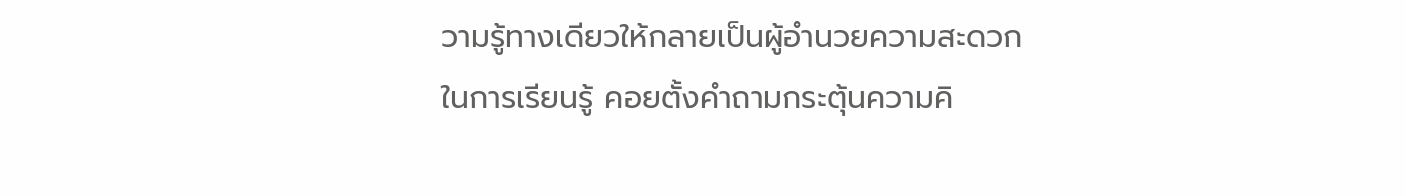วามรู้ทางเดียวให้กลายเป็นผู้อำนวยความสะดวกในการเรียนรู้ คอยตั้งคำถามกระตุ้นความคิ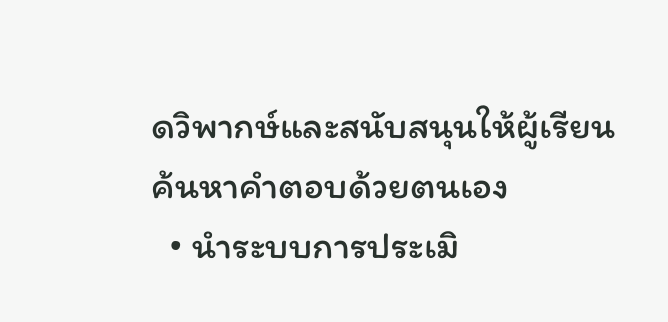ดวิพากษ์และสนับสนุนให้ผู้เรียนค้นหาคำตอบด้วยตนเอง
  • นำระบบการประเมิ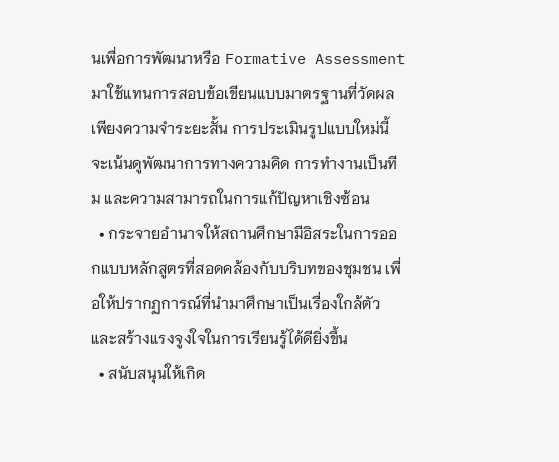นเพื่อการพัฒนาหรือ Formative Assessment มาใช้แทนการสอบข้อเขียนแบบมาตรฐานที่วัดผลเพียงความจำระยะสั้น การประเมินรูปแบบใหม่นี้จะเน้นดูพัฒนาการทางความคิด การทำงานเป็นทีม และความสามารถในการแก้ปัญหาเชิงซ้อน
  • กระจายอำนาจให้สถานศึกษามีอิสระในการออกแบบหลักสูตรที่สอดคล้องกับบริบทของชุมชน เพื่อให้ปรากฏการณ์ที่นำมาศึกษาเป็นเรื่องใกล้ตัวและสร้างแรงจูงใจในการเรียนรู้ได้ดียิ่งขึ้น
  • สนับสนุนให้เกิด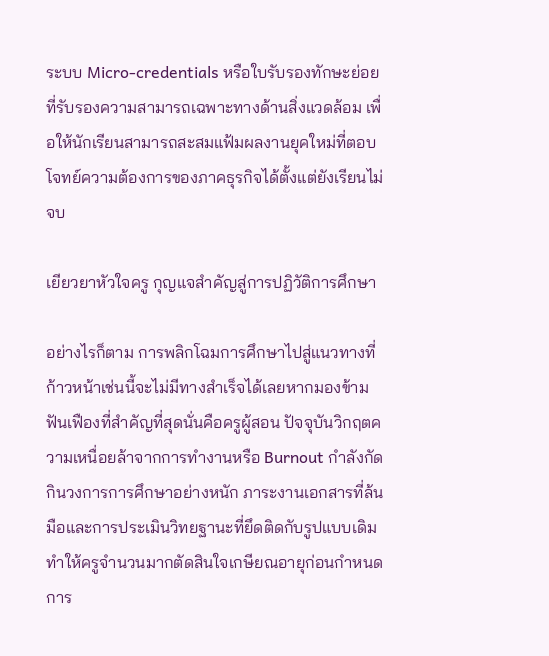ระบบ Micro-credentials หรือใบรับรองทักษะย่อยที่รับรองความสามารถเฉพาะทางด้านสิ่งแวดล้อม เพื่อให้นักเรียนสามารถสะสมแฟ้มผลงานยุคใหม่ที่ตอบโจทย์ความต้องการของภาคธุรกิจได้ตั้งแต่ยังเรียนไม่จบ

เยียวยาหัวใจครู กุญแจสำคัญสู่การปฏิวัติการศึกษา

อย่างไรก็ตาม การพลิกโฉมการศึกษาไปสู่แนวทางที่ก้าวหน้าเช่นนี้จะไม่มีทางสำเร็จได้เลยหากมองข้ามฟันเฟืองที่สำคัญที่สุดนั่นคือครูผู้สอน ปัจจุบันวิกฤตความเหนื่อยล้าจากการทำงานหรือ Burnout กำลังกัดกินวงการการศึกษาอย่างหนัก ภาระงานเอกสารที่ล้นมือและการประเมินวิทยฐานะที่ยึดติดกับรูปแบบเดิมทำให้ครูจำนวนมากตัดสินใจเกษียณอายุก่อนกำหนด การ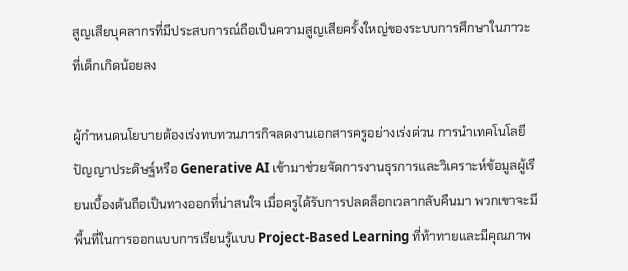สูญเสียบุคลากรที่มีประสบการณ์ถือเป็นความสูญเสียครั้งใหญ่ของระบบการศึกษาในภาวะที่เด็กเกิดน้อยลง

ผู้กำหนดนโยบายต้องเร่งทบทวนภารกิจลดงานเอกสารครูอย่างเร่งด่วน การนำเทคโนโลยีปัญญาประดิษฐ์หรือ Generative AI เข้ามาช่วยจัดการงานธุรการและวิเคราะห์ข้อมูลผู้เรียนเบื้องต้นถือเป็นทางออกที่น่าสนใจ เมื่อครูได้รับการปลดล็อกเวลากลับคืนมา พวกเขาจะมีพื้นที่ในการออกแบบการเรียนรู้แบบ Project-Based Learning ที่ท้าทายและมีคุณภาพ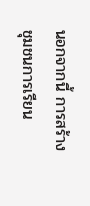นอกจากนี้ การสร้างชุมชนการเรียน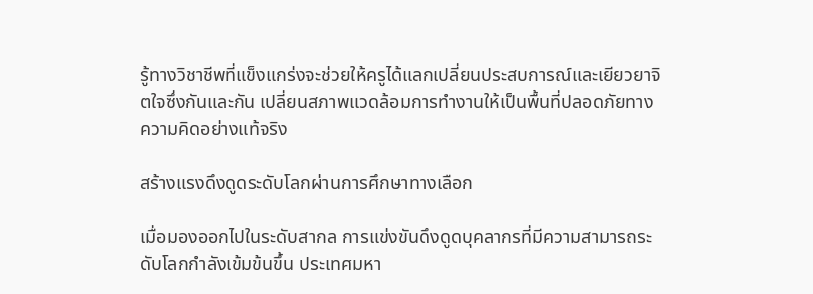รู้ทางวิชาชีพที่แข็งแกร่งจะช่วยให้ครูได้แลกเปลี่ยนประสบการณ์และเยียวยาจิตใจซึ่งกันและกัน เปลี่ยนสภาพแวดล้อมการทำงานให้เป็นพื้นที่ปลอดภัยทางความคิดอย่างแท้จริง

สร้างแรงดึงดูดระดับโลกผ่านการศึกษาทางเลือก

เมื่อมองออกไปในระดับสากล การแข่งขันดึงดูดบุคลากรที่มีความสามารถระดับโลกกำลังเข้มข้นขึ้น ประเทศมหา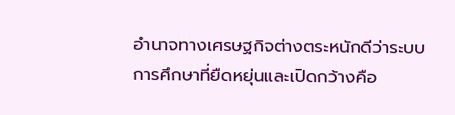อำนาจทางเศรษฐกิจต่างตระหนักดีว่าระบบการศึกษาที่ยืดหยุ่นและเปิดกว้างคือ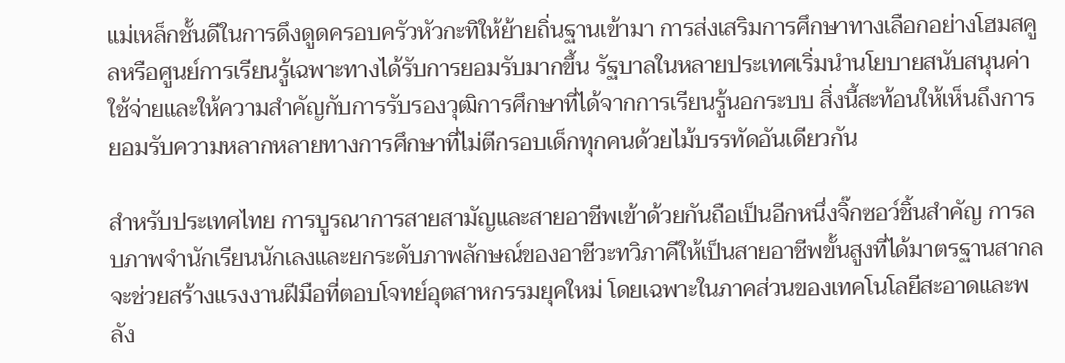แม่เหล็กชั้นดีในการดึงดูดครอบครัวหัวกะทิให้ย้ายถิ่นฐานเข้ามา การส่งเสริมการศึกษาทางเลือกอย่างโฮมสคูลหรือศูนย์การเรียนรู้เฉพาะทางได้รับการยอมรับมากขึ้น รัฐบาลในหลายประเทศเริ่มนำนโยบายสนับสนุนค่าใช้จ่ายและให้ความสำคัญกับการรับรองวุฒิการศึกษาที่ได้จากการเรียนรู้นอกระบบ สิ่งนี้สะท้อนให้เห็นถึงการยอมรับความหลากหลายทางการศึกษาที่ไม่ตีกรอบเด็กทุกคนด้วยไม้บรรทัดอันเดียวกัน

สำหรับประเทศไทย การบูรณาการสายสามัญและสายอาชีพเข้าด้วยกันถือเป็นอีกหนึ่งจิ๊กซอว์ชิ้นสำคัญ การลบภาพจำนักเรียนนักเลงและยกระดับภาพลักษณ์ของอาชีวะทวิภาคีให้เป็นสายอาชีพขั้นสูงที่ได้มาตรฐานสากล จะช่วยสร้างแรงงานฝีมือที่ตอบโจทย์อุตสาหกรรมยุคใหม่ โดยเฉพาะในภาคส่วนของเทคโนโลยีสะอาดและพลัง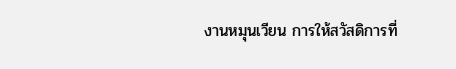งานหมุนเวียน การให้สวัสดิการที่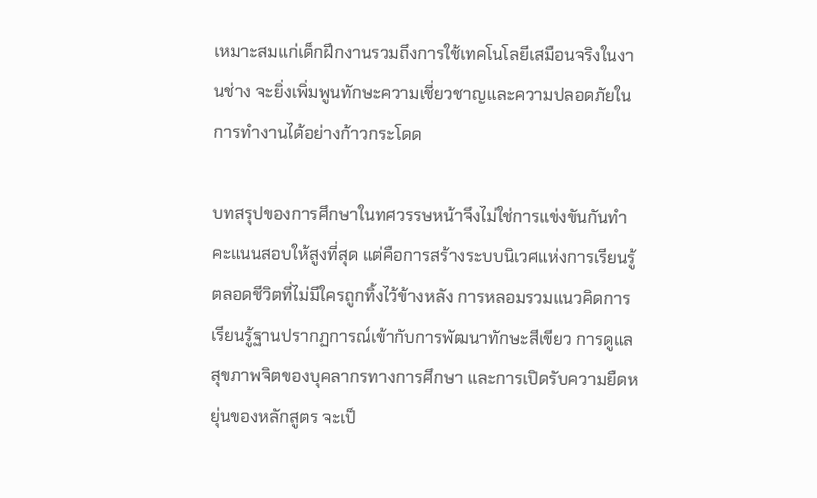เหมาะสมแก่เด็กฝึกงานรวมถึงการใช้เทคโนโลยีเสมือนจริงในงานช่าง จะยิ่งเพิ่มพูนทักษะความเชี่ยวชาญและความปลอดภัยในการทำงานได้อย่างก้าวกระโดด

บทสรุปของการศึกษาในทศวรรษหน้าจึงไม่ใช่การแข่งขันกันทำคะแนนสอบให้สูงที่สุด แต่คือการสร้างระบบนิเวศแห่งการเรียนรู้ตลอดชีวิตที่ไม่มีใครถูกทิ้งไว้ข้างหลัง การหลอมรวมแนวคิดการเรียนรู้ฐานปรากฏการณ์เข้ากับการพัฒนาทักษะสีเขียว การดูแลสุขภาพจิตของบุคลากรทางการศึกษา และการเปิดรับความยืดหยุ่นของหลักสูตร จะเป็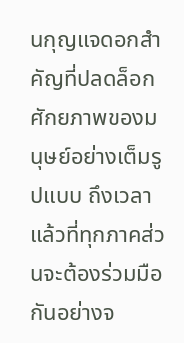นกุญแจดอกสำคัญที่ปลดล็อกศักยภาพของมนุษย์อย่างเต็มรูปแบบ ถึงเวลาแล้วที่ทุกภาคส่วนจะต้องร่วมมือกันอย่างจ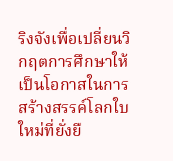ริงจังเพื่อเปลี่ยนวิกฤตการศึกษาให้เป็นโอกาสในการสร้างสรรค์โลกใบใหม่ที่ยั่งยื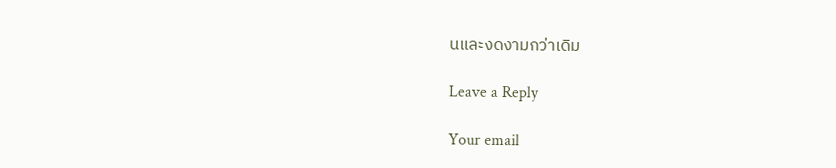นและงดงามกว่าเดิม

Leave a Reply

Your email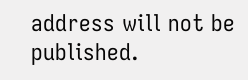address will not be published.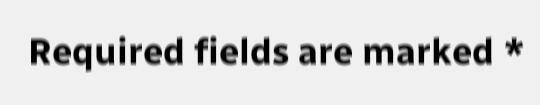Required fields are marked *